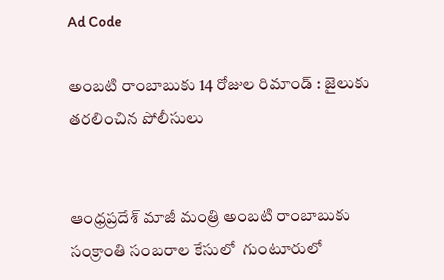Ad Code

అంబటి రాంబాబుకు 14 రోజుల రిమాండ్ : జైలుకు తరలించిన పోలీసులు


ఆంధ్రప్రదేశ్ మాజీ మంత్రి అంబటి రాంబాబుకు సంక్రాంతి సంబరాల కేసులో  గుంటూరులో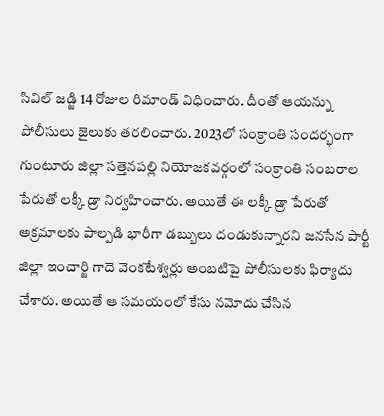సివిల్ జడ్జి 14 రోజుల రిమాండ్ విధించారు. దీంతో ఆయన్ను పోలీసులు జైలుకు తరలించారు. 2023లో సంక్రాంతి సందర్భంగా గుంటూరు జిల్లా సత్తెనపల్లి నియోజకవర్గంలో సంక్రాంతి సంబరాల పేరుతో లక్కీ డ్రా నిర్వహించారు. అయితే ఈ లక్కీ డ్రా పేరుతో అక్రమాలకు పాల్పడి భారీగా డబ్బులు దండుకున్నారని జనసేన పార్టీ జిల్లా ఇంచార్జి గాదె వెంకటేశ్వర్లు అంబటిపై పోలీసులకు ఫిర్యాదు చేశారు. అయితే ఆ సమయంలో కేసు నమోదు చేసిన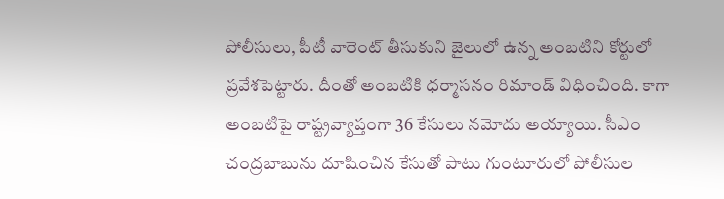పోలీసులు, పీటీ వారెంట్ తీసుకుని జైలులో ఉన్న అంబటిని కోర్టులో ప్రవేశపెట్టారు. దీంతో అంబటికి ధర్మాసనం రిమాండ్ విధించింది. కాగా అంబటిపై రాష్ట్రవ్యాప్తంగా 36 కేసులు నమోదు అయ్యాయి. సీఎం చంద్రబాబును దూషించిన కేసుతో పాటు గుంటూరులో పోలీసుల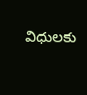విధులకు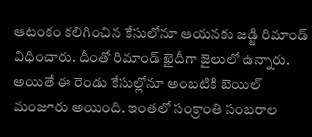ఆటంకం కలిగించిన కేసులోనూ ఆయనకు జడ్జి రిమాండ్ విధించారు. దీంతో రిమాండ్ ఖైదీగా జైలులో ఉన్నారు. అయితే ఈ రెండు కేసుల్లోనూ అంబటికి బెయిల్ మంజూరు అయింది. ఇంతలో సంక్రాంతి సంబరాల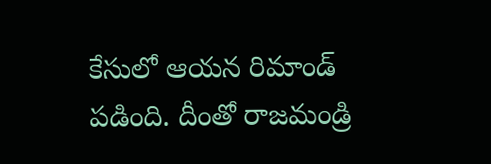కేసులో ఆయన రిమాండ్ పడింది. దీంతో రాజమండ్రి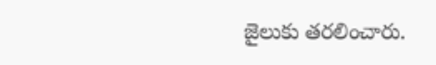జైలుకు తరలించారు.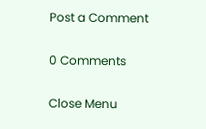Post a Comment

0 Comments

Close Menu